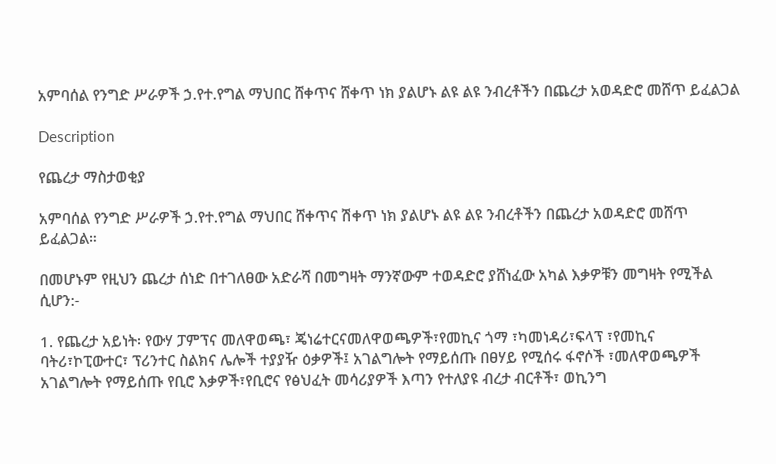አምባሰል የንግድ ሥራዎች ኃ.የተ.የግል ማህበር ሸቀጥና ሸቀጥ ነክ ያልሆኑ ልዩ ልዩ ንብረቶችን በጨረታ አወዳድሮ መሸጥ ይፈልጋል

Description

የጨረታ ማስታወቂያ

አምባሰል የንግድ ሥራዎች ኃ.የተ.የግል ማህበር ሸቀጥና ሽቀጥ ነክ ያልሆኑ ልዩ ልዩ ንብረቶችን በጨረታ አወዳድሮ መሸጥ ይፈልጋል።

በመሆኑም የዚህን ጨረታ ሰነድ በተገለፀው አድራሻ በመግዛት ማንኛውም ተወዳድሮ ያሸነፈው አካል እቃዎቹን መግዛት የሚችል ሲሆን:-

1. የጨረታ አይነት፡ የውሃ ፓምፕና መለዋወጫ፣ ጄነሬተርናመለዋወጫዎች፣የመኪና ጎማ ፣ካመነዳሪ፣ፍላፕ ፣የመኪና ባትሪ፣ኮፒውተር፣ ፕሪንተር ስልክና ሌሎች ተያያዥ ዕቃዎች፤ አገልግሎት የማይሰጡ በፀሃይ የሚሰሩ ፋኖሶች ፣መለዋወጫዎች አገልግሎት የማይሰጡ የቢሮ እቃዎች፣የቢሮና የፅህፈት መሳሪያዎች እጣን የተለያዩ ብረታ ብርቶች፣ ወኪንግ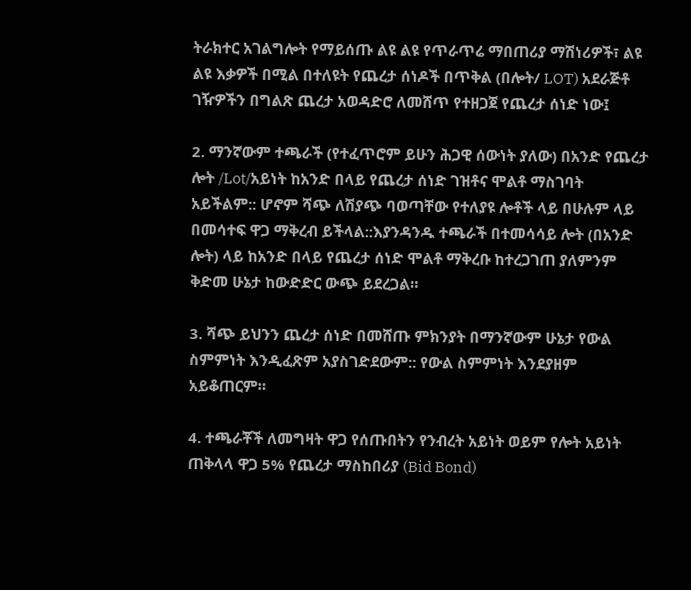ትራክተር አገልግሎት የማይሰጡ ልዩ ልዩ የጥራጥሬ ማበጠሪያ ማሽነሪዎች፣ ልዩ ልዩ እቃዎች በሚል በተለዩት የጨረታ ሰነዶች በጥቅል (በሎት/ LOT) አደራጅቶ ገዥዎችን በግልጽ ጨረታ አወዳድሮ ለመሸጥ የተዘጋጀ የጨረታ ሰነድ ነው፤

2. ማንኛውም ተጫራች (የተፈጥሮም ይሁን ሕጋዊ ሰውነት ያለው) በአንድ የጨረታ ሎት /Lot/አይነት ከአንድ በላይ የጨረታ ሰነድ ገዝቶና ሞልቶ ማስገባት አይችልም:: ሆኖም ሻጭ ለሽያጭ ባወጣቸው የተለያዩ ሎቶች ላይ በሁሉም ላይ በመሳተፍ ዋጋ ማቅረብ ይችላል::እያንዳንዱ ተጫራች በተመሳሳይ ሎት (በአንድ ሎት) ላይ ከአንድ በላይ የጨረታ ሰነድ ሞልቶ ማቅረቡ ከተረጋገጠ ያለምንም ቅድመ ሁኔታ ከውድድር ውጭ ይደረጋል።

3. ሻጭ ይህንን ጨረታ ሰነድ በመሸጡ ምክንያት በማንኛውም ሁኔታ የውል ስምምነት እንዲፈጽም አያስገድደውም:: የውል ስምምነት እንደያዘም አይቆጠርም።

4. ተጫራቾች ለመግዛት ዋጋ የሰጡበትን የንብረት አይነት ወይም የሎት አይነት ጠቅላላ ዋጋ 5% የጨረታ ማስከበሪያ (Bid Bond)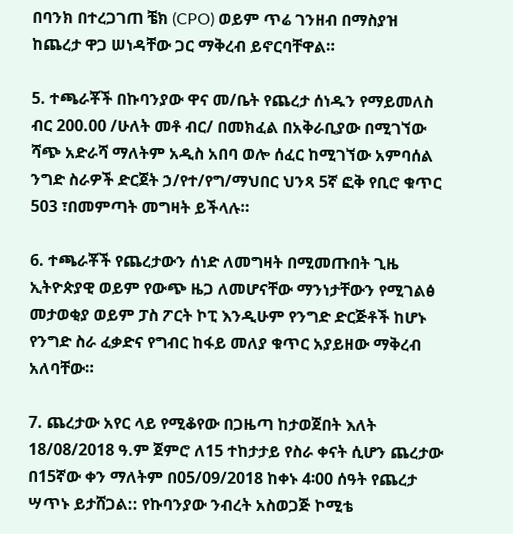በባንክ በተረጋገጠ ቼክ (CPO) ወይም ጥሬ ገንዘብ በማስያዝ ከጨረታ ዋጋ ሠነዳቸው ጋር ማቅረብ ይኖርባቸዋል።

5. ተጫራቾች በኩባንያው ዋና መ/ቤት የጨረታ ሰነዱን የማይመለስ ብር 200.00 /ሁለት መቶ ብር/ በመክፈል በአቅራቢያው በሚገኘው ሻጭ አድራሻ ማለትም አዲስ አበባ ወሎ ሰፈር ከሚገኘው አምባሰል ንግድ ስራዎች ድርጀት ኃ/የተ/የግ/ማህበር ህንጻ 5ኛ ፎቅ የቢሮ ቁጥር 503 ፣በመምጣት መግዛት ይችላሉ።

6. ተጫራቾች የጨረታውን ሰነድ ለመግዛት በሚመጡበት ጊዜ ኢትዮጵያዊ ወይም የውጭ ዜጋ ለመሆናቸው ማንነታቸውን የሚገልፅ መታወቂያ ወይም ፓስ ፖርት ኮፒ እንዲሁም የንግድ ድርጅቶች ከሆኑ የንግድ ስራ ፈቃድና የግብር ከፋይ መለያ ቁጥር አያይዘው ማቅረብ አለባቸው።

7. ጨረታው አየር ላይ የሚቆየው በጋዜጣ ከታወጀበት እለት 18/08/2018 ዓ.ም ጀምሮ ለ15 ተከታታይ የስራ ቀናት ሲሆን ጨረታው በ15ኛው ቀን ማለትም በ05/09/2018 ከቀኑ 4፡00 ሰዓት የጨረታ ሣጥኑ ይታሸጋል:: የኩባንያው ንብረት አስወጋጅ ኮሚቴ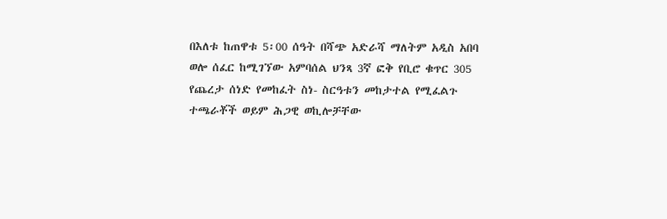በእለቱ ከጠዋቱ 5፡00 ሰዓት በሻጭ አድራሻ ማለትም አዲስ አበባ ወሎ ሰፈር ከሚገኘው አምባሰል ህንጻ 3ኛ ፎቅ የቢሮ ቁጥር 305 የጨረታ ሰነድ የመከፈት ስነ- ስርዓቱን መከታተል የሚፈልጉ ተጫራቾች ወይም ሕጋዊ ወኪሎቻቸው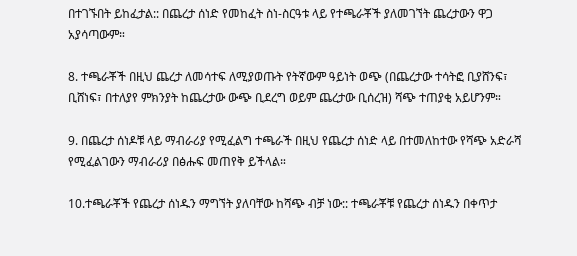በተገኙበት ይከፈታል:: በጨረታ ሰነድ የመከፈት ስነ-ስርዓቱ ላይ የተጫራቾች ያለመገኘት ጨረታውን ዋጋ አያሳጣውም።

8. ተጫራቾች በዚህ ጨረታ ለመሳተፍ ለሚያወጡት የትኛውም ዓይነት ወጭ (በጨረታው ተሳትፎ ቢያሸንፍ፣ ቢሸነፍ፣ በተለያየ ምክንያት ከጨረታው ውጭ ቢደረግ ወይም ጨረታው ቢሰረዝ) ሻጭ ተጠያቂ አይሆንም።

9. በጨረታ ሰነዶቹ ላይ ማብራሪያ የሚፈልግ ተጫራች በዚህ የጨረታ ሰነድ ላይ በተመለከተው የሻጭ አድራሻ የሚፈልገውን ማብራሪያ በፅሑፍ መጠየቅ ይችላል።

10.ተጫራቾች የጨረታ ሰነዱን ማግኘት ያለባቸው ከሻጭ ብቻ ነው:: ተጫራቾቹ የጨረታ ሰነዱን በቀጥታ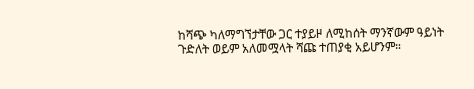ከሻጭ ካለማግኘታቸው ጋር ተያይዞ ለሚከሰት ማንኛውም ዓይነት ጉድለት ወይም አለመሟላት ሻጩ ተጠያቂ አይሆንም።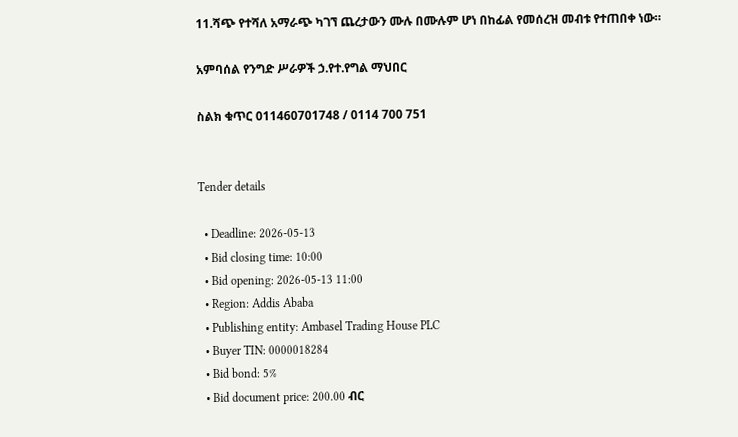11.ሻጭ የተሻለ አማራጭ ካገኘ ጨረታውን ሙሉ በሙሉም ሆነ በከፊል የመሰረዝ መብቱ የተጠበቀ ነው።

አምባሰል የንግድ ሥራዎች ኃ.የተ.የግል ማህበር

ስልክ ቁጥር 011460701748 / 0114 700 751


Tender details

  • Deadline: 2026-05-13
  • Bid closing time: 10:00
  • Bid opening: 2026-05-13 11:00
  • Region: Addis Ababa
  • Publishing entity: Ambasel Trading House PLC
  • Buyer TIN: 0000018284
  • Bid bond: 5%
  • Bid document price: 200.00 ብር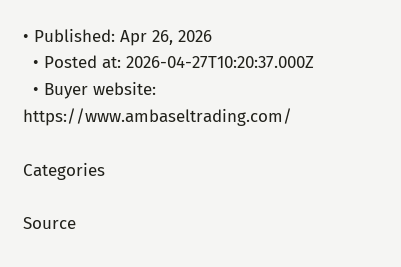• Published: Apr 26, 2026
  • Posted at: 2026-04-27T10:20:37.000Z
  • Buyer website: https://www.ambaseltrading.com/

Categories

Source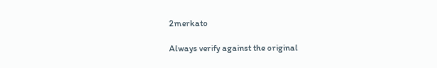2merkato

Always verify against the original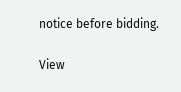notice before bidding.

View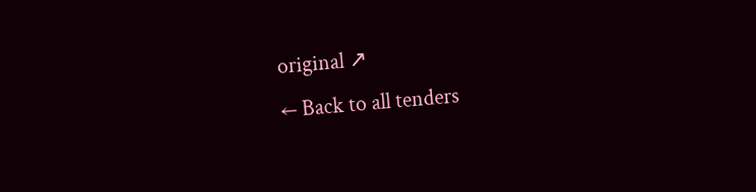original ↗
← Back to all tenders